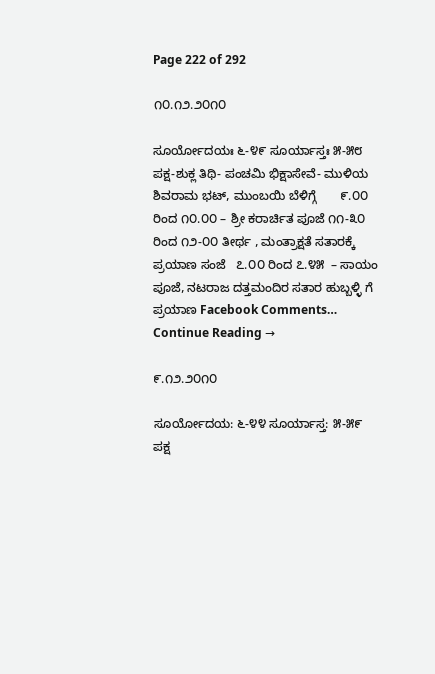Page 222 of 292

೧೦.೧೨.೨೦೧೦

ಸೂರ್ಯೋದಯಃ ೬-೪೯ ಸೂರ್ಯಾಸ್ತಃ ೫-೫೮ ಪಕ್ಷ-ಶುಕ್ಲ ತಿಥಿ- ಪಂಚಮಿ ಭಿಕ್ಷಾಸೇವೆ- ಮುಳಿಯ ಶಿವರಾಮ ಭಟ್, ಮುಂಬಯಿ ಬೆಳಿಗ್ಗೆ       ೯.೦೦ ರಿಂದ ೧೦.೦೦ – ಶ್ರೀ ಕರಾರ್ಚಿತ ಪೂಜೆ ೧೧-೩೦ ರಿಂದ ೧೨-೦೦ ತೀರ್ಥ , ಮಂತ್ರಾಕ್ಷತೆ ಸತಾರಕ್ಕೆ ಪ್ರಯಾಣ ಸಂಜೆ   ೭.೦೦ ರಿಂದ ೭.೪೫  – ಸಾಯಂ ಪೂಜೆ, ನಟರಾಜ ದತ್ತಮಂದಿರ ಸತಾರ ಹುಬ್ಬಳ್ಳಿ ಗೆ ಪ್ರಯಾಣ Facebook Comments… Continue Reading →

೯.೧೨.೨೦೧೦

ಸೂರ್ಯೋದಯ: ೬-೪೪ ಸೂರ್ಯಾಸ್ತ: ೫-೫೯ ಪಕ್ಷ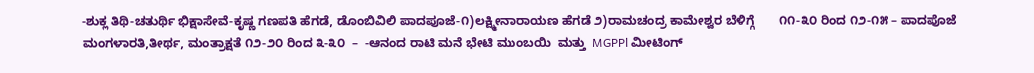-ಶುಕ್ಲ ತಿಥಿ-ಚತುರ್ಥಿ ಭಿಕ್ಷಾಸೇವೆ-ಕೃಷ್ಣ ಗಣಪತಿ ಹೆಗಡೆ, ಡೊಂಬಿವಿಲಿ ಪಾದಪೂಜೆ-೧)ಲಕ್ಷ್ಮೀನಾರಾಯಣ ಹೆಗಡೆ ೨)ರಾಮಚಂದ್ರ ಕಾಮೇಶ್ವರ ಬೆಳಿಗ್ಗೆ       ೧೧-೩೦ ರಿಂದ ೧೨-೧೫ – ಪಾದಪೊಜೆ ಮಂಗಳಾರತಿ,ತೀರ್ಥ, ಮಂತ್ರಾಕ್ಷತೆ ೧೨-೨೦ ರಿಂದ ೩-೩೦  –  -ಆನಂದ ರಾಟಿ ಮನೆ ಭೇಟಿ ಮುಂಬಯಿ  ಮತ್ತು  MGPPl ಮೀಟಿಂಗ್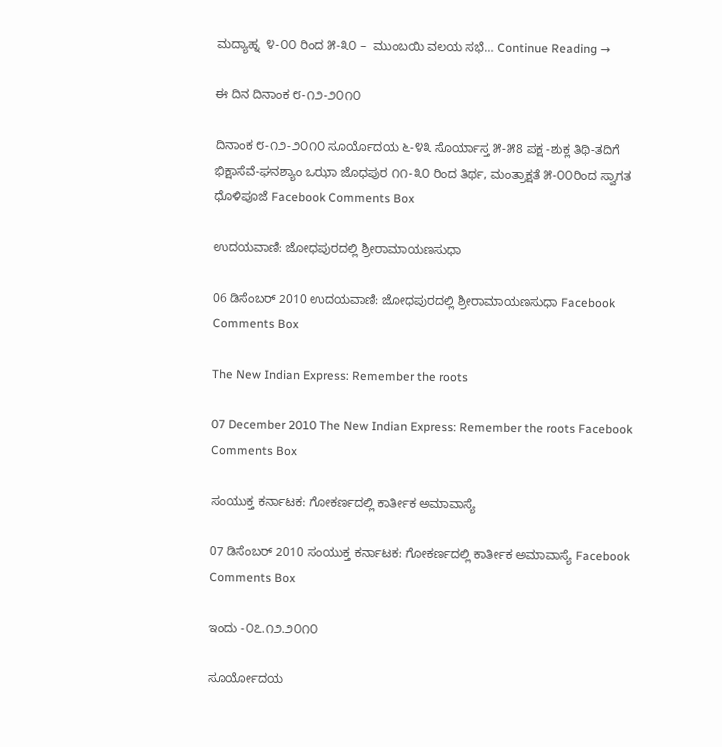ಮದ್ಯಾಹ್ನ  ೪-೦೦ ರಿಂದ ೫-೩೦ –  ಮುಂಬಯಿ ವಲಯ ಸಭೆ… Continue Reading →

ಈ ದಿನ ದಿನಾಂಕ ೮-೧೨-೨೦೧೦

ದಿನಾಂಕ ೮-೧೨-೨೦೧೦ ಸೂರ್ಯೊದಯ ೬-೪೩ ಸೊರ್ಯಾಸ್ತ ೫-೫8 ಪಕ್ಷ -ಶುಕ್ಲ ತಿಥಿ-ತದಿಗೆ ಭಿಕ್ಷಾಸೆವೆ-ಘನಶ್ಯಾಂ ಒಝಾ ಜೊಧಪುರ ೧೧-೩೦ ರಿಂದ ತಿರ್ಥ, ಮಂತ್ರಾಕ್ಷತೆ ೫-೦೦ರಿಂದ ಸ್ವಾಗತ ಧೊಳಿಪೂಜೆ Facebook Comments Box

ಉದಯವಾಣಿ: ಜೋಧಪುರದಲ್ಲಿ ಶ್ರೀರಾಮಾಯಣಸುಧಾ

06 ಡಿಸೆಂಬರ್ 2010 ಉದಯವಾಣಿ: ಜೋಧಪುರದಲ್ಲಿ ಶ್ರೀರಾಮಾಯಣಸುಧಾ Facebook Comments Box

The New Indian Express: Remember the roots

07 December 2010 The New Indian Express: Remember the roots Facebook Comments Box

ಸಂಯುಕ್ತ ಕರ್ನಾಟಕ: ಗೋಕರ್ಣದಲ್ಲಿ ಕಾರ್ತೀಕ ಅಮಾವಾಸ್ಯೆ

07 ಡಿಸೆಂಬರ್ 2010 ಸಂಯುಕ್ತ ಕರ್ನಾಟಕ: ಗೋಕರ್ಣದಲ್ಲಿ ಕಾರ್ತೀಕ ಅಮಾವಾಸ್ಯೆ Facebook Comments Box

ಇಂದು -೦೭.೧೨.೨೦೧೦

ಸೂರ್ಯೋದಯ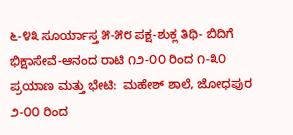೬-೪೩ ಸೂರ್ಯಾಸ್ತ ೫-೫೮ ಪಕ್ಷ-ಶುಕ್ಲ ತಿಥಿ- ಬಿದಿಗೆ ಭಿಕ್ಷಾಸೇವೆ-ಆನಂದ ರಾಟಿ ೧೨-೦೦ ರಿಂದ ೧-೩೦ ಪ್ರಯಾಣ ಮತ್ತು ಭೇಟಿ:  ಮಹೇಶ್ ಶಾಲೆ, ಜೋಧಪುರ ೨-೦೦ ರಿಂದ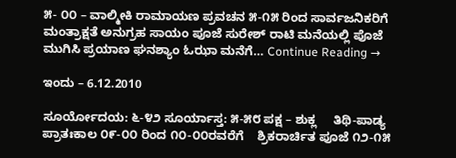೫- ೦೦ – ವಾಲ್ಮೀಕಿ ರಾಮಾಯಣ ಪ್ರವಚನ ೫-೧೫ ರಿಂದ ಸಾರ್ವಜನಿಕರಿಗೆ  ಮಂತ್ರಾಕ್ಷತೆ ಅನುಗ್ರಹ ಸಾಯಂ ಪೂಜೆ ಸುರೇಶ್ ರಾಟಿ ಮನೆಯಲ್ಲಿ ಪೊಜೆ ಮುಗಿಸಿ ಪ್ರಯಾಣ ಘನಶ್ಯಾಂ ಓಝಾ ಮನೆಗೆ… Continue Reading →

ಇಂದು – 6.12.2010

ಸೂರ್ಯೋದಯ: ೬-೪೨ ಸೂರ್ಯಾಸ್ತ: ೫-೫೮ ಪಕ್ಷ – ಶುಕ್ಲ     ತಿಥಿ-ಪಾಡ್ಯ ಪ್ರಾತಃಕಾಲ ೦೯-೦೦ ರಿಂದ ೧೦-೦೦ರವರೆಗೆ    ಶ್ರಿಕರಾರ್ಚಿತ ಪೂಜೆ ೧೨-೧೫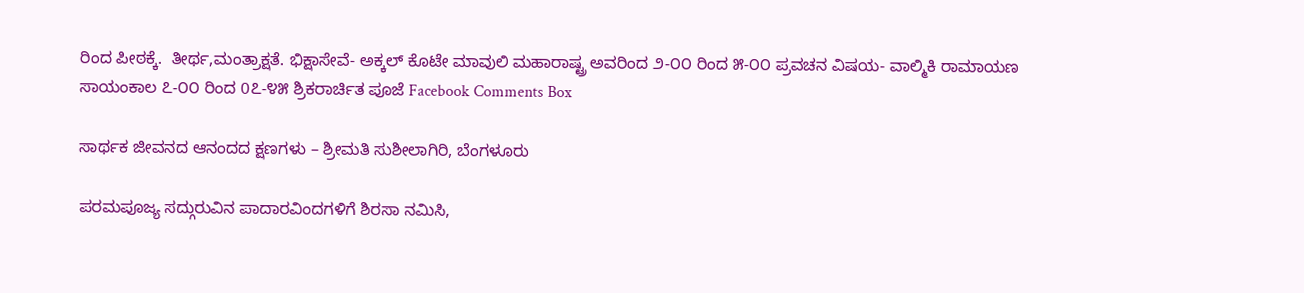ರಿಂದ ಪೀಠಕ್ಕೆ.  ತೀರ್ಥ,ಮಂತ್ರಾಕ್ಷತೆ. ಭಿಕ್ಷಾಸೇವೆ- ಅಕ್ಕಲ್ ಕೊಟೇ ಮಾವುಲಿ ಮಹಾರಾಷ್ಟ್ರ ಅವರಿಂದ ೨-೦೦ ರಿಂದ ೫-೦೦ ಪ್ರವಚನ ವಿಷಯ- ವಾಲ್ಮಿಕಿ ರಾಮಾಯಣ ಸಾಯಂಕಾಲ ೭-೦೦ ರಿಂದ 0೭-೪೫ ಶ್ರಿಕರಾರ್ಚಿತ ಪೂಜೆ Facebook Comments Box

ಸಾರ್ಥಕ ಜೀವನದ ಆನಂದದ ಕ್ಷಣಗಳು – ಶ್ರೀಮತಿ ಸುಶೀಲಾಗಿರಿ, ಬೆಂಗಳೂರು

ಪರಮಪೂಜ್ಯ ಸದ್ಗುರುವಿನ ಪಾದಾರವಿಂದಗಳಿಗೆ ಶಿರಸಾ ನಮಿಸಿ,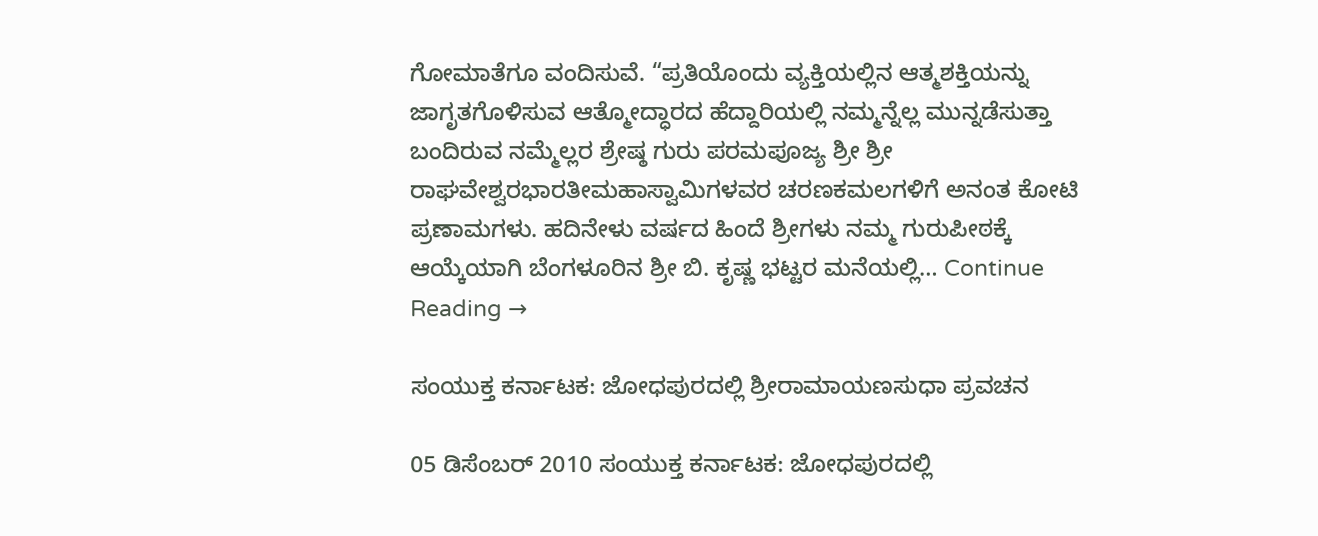ಗೋಮಾತೆಗೂ ವಂದಿಸುವೆ. “ಪ್ರತಿಯೊಂದು ವ್ಯಕ್ತಿಯಲ್ಲಿನ ಆತ್ಮಶಕ್ತಿಯನ್ನು ಜಾಗೃತಗೊಳಿಸುವ ಆತ್ಮೋದ್ಧಾರದ ಹೆದ್ದಾರಿಯಲ್ಲಿ ನಮ್ಮನ್ನೆಲ್ಲ ಮುನ್ನಡೆಸುತ್ತಾ ಬಂದಿರುವ ನಮ್ಮೆಲ್ಲರ ಶ್ರೇಷ್ಠ ಗುರು ಪರಮಪೂಜ್ಯ ಶ್ರೀ ಶ್ರೀ ರಾಘವೇಶ್ವರಭಾರತೀಮಹಾಸ್ವಾಮಿಗಳವರ ಚರಣಕಮಲಗಳಿಗೆ ಅನಂತ ಕೋಟಿ ಪ್ರಣಾಮಗಳು. ಹದಿನೇಳು ವರ್ಷದ ಹಿಂದೆ ಶ್ರೀಗಳು ನಮ್ಮ ಗುರುಪೀಠಕ್ಕೆ ಆಯ್ಕೆಯಾಗಿ ಬೆಂಗಳೂರಿನ ಶ್ರೀ ಬಿ. ಕೃಷ್ಣ ಭಟ್ಟರ ಮನೆಯಲ್ಲಿ… Continue Reading →

ಸಂಯುಕ್ತ ಕರ್ನಾಟಕ: ಜೋಧಪುರದಲ್ಲಿ ಶ್ರೀರಾಮಾಯಣಸುಧಾ ಪ್ರವಚನ

05 ಡಿಸೆಂಬರ್ 2010 ಸಂಯುಕ್ತ ಕರ್ನಾಟಕ: ಜೋಧಪುರದಲ್ಲಿ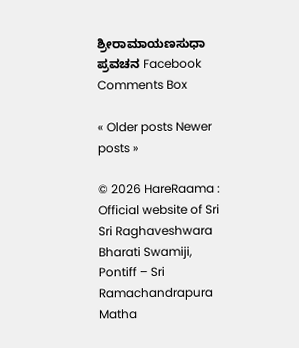ಶ್ರೀರಾಮಾಯಣಸುಧಾ ಪ್ರವಚನ Facebook Comments Box

« Older posts Newer posts »

© 2026 HareRaama : Official website of Sri Sri Raghaveshwara Bharati Swamiji, Pontiff – Sri Ramachandrapura Matha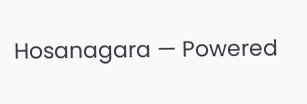Hosanagara — Powered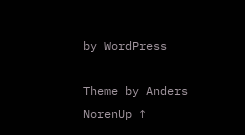by WordPress

Theme by Anders NorenUp ↑